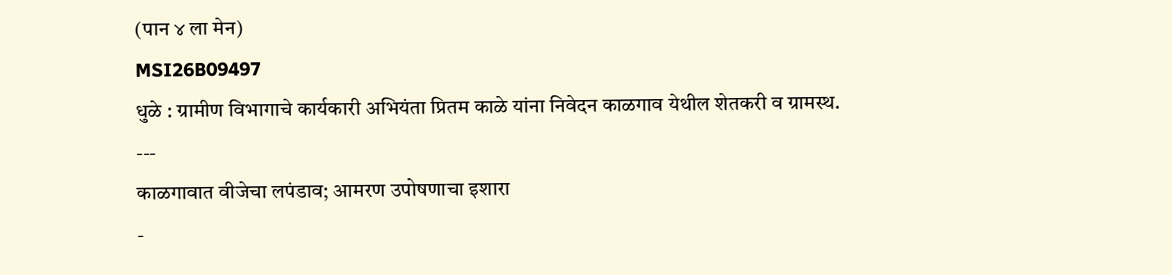(पान ४ ला मेन)
MSI26B09497
धुळे : ग्रामीण विभागाचे कार्यकारी अभियंता प्रितम काळे यांना निवेदन काळगाव येथील शेतकरी व ग्रामस्थ.
---
काळगावात वीजेचा लपंडाव; आमरण उपोषणाचा इशारा
-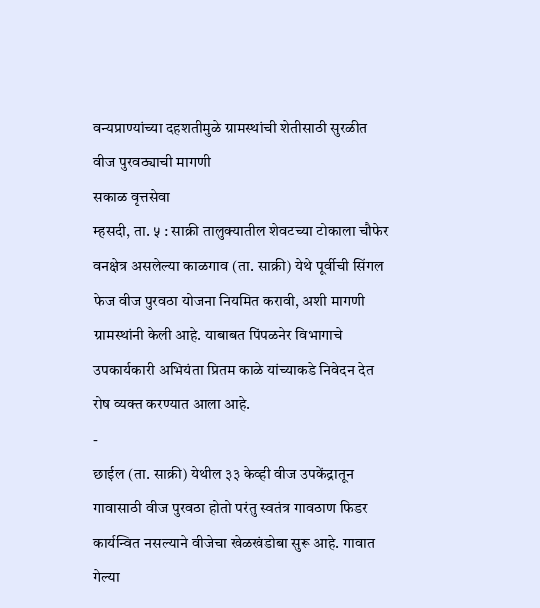वन्यप्राण्यांच्या दहशतीमुळे ग्रामस्थांची शेतीसाठी सुरळीत वीज पुरवठ्याची मागणी
सकाळ वृत्तसेवा
म्हसदी, ता. ५ : साक्री तालुक्यातील शेवटच्या टोकाला चौफेर वनक्षेत्र असलेल्या काळगाव (ता. साक्री) येथे पूर्वीची सिंगल फेज वीज पुरवठा योजना नियमित करावी, अशी मागणी ग्रामस्थांनी केली आहे. याबाबत पिंपळनेर विभागाचे उपकार्यकारी अभियंता प्रितम काळे यांच्याकडे निवेदन देत रोष व्यक्त करण्यात आला आहे.
-
छाईल (ता. साक्री) येथील ३३ केव्ही वीज उपकेंद्रातून गावासाठी वीज पुरवठा होतो परंतु स्वतंत्र गावठाण फिडर कार्यन्वित नसल्याने वीजेचा खेळखंडोबा सुरू आहे. गावात गेल्या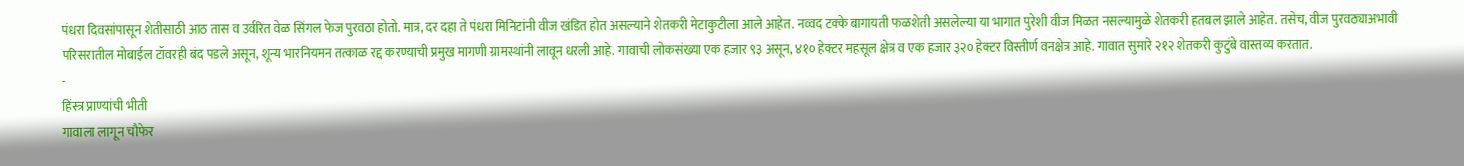पंधरा दिवसांपासून शेतीसाठी आठ तास व उर्वरित वेळ सिंगल फेज पुरवठा होतो. मात्र, दर दहा ते पंधरा मिनिटांनी वीज खंडित होत असल्याने शेतकरी मेटाकुटीला आले आहेत. नव्वद टक्के बागायती फळशेती असलेल्या या भागात पुरेशी वीज मिळत नसल्यामुळे शेतकरी हतबल झाले आहेत. तसेच, वीज पुरवठ्याअभावी परिसरातील मोबाईल टॉवरही बंद पडले असून, शून्य भारनियमन तत्काळ रद्द करण्याची प्रमुख मागणी ग्रामस्थांनी लावून धरली आहे. गावाची लोकसंख्या एक हजार ९३ असून, ४१० हेक्टर महसूल क्षेत्र व एक हजार ३२० हेक्टर विस्तीर्ण वनक्षेत्र आहे. गावात सुमारे २१२ शेतकरी कुटुंबे वास्तव्य करतात.
-
हिंस्त्र प्राण्यांची भीती
गावाला लागून चौफेर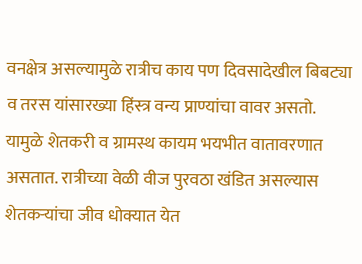वनक्षेत्र असल्यामुळे रात्रीच काय पण दिवसादेखील बिबट्या व तरस यांसारख्या हिंस्त्र वन्य प्राण्यांचा वावर असतो. यामुळे शेतकरी व ग्रामस्थ कायम भयभीत वातावरणात असतात. रात्रीच्या वेळी वीज पुरवठा खंडित असल्यास शेतकऱ्यांचा जीव धोक्यात येत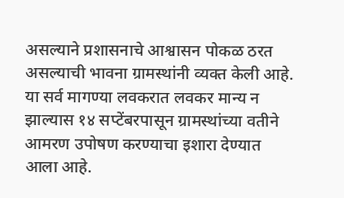असल्याने प्रशासनाचे आश्वासन पोकळ ठरत असल्याची भावना ग्रामस्थांनी व्यक्त केली आहे. या सर्व मागण्या लवकरात लवकर मान्य न झाल्यास १४ सप्टेंबरपासून ग्रामस्थांच्या वतीने आमरण उपोषण करण्याचा इशारा देण्यात आला आहे.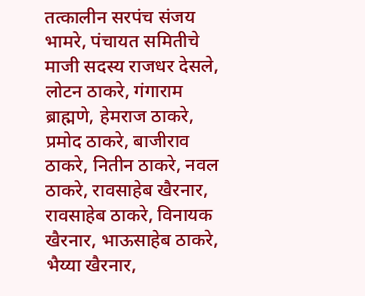तत्कालीन सरपंच संजय भामरे, पंचायत समितीचे माजी सदस्य राजधर देसले, लोटन ठाकरे, गंगाराम ब्राह्मणे, हेमराज ठाकरे, प्रमोद ठाकरे, बाजीराव ठाकरे, नितीन ठाकरे, नवल ठाकरे, रावसाहेब खैरनार, रावसाहेब ठाकरे, विनायक खैरनार, भाऊसाहेब ठाकरे, भैय्या खैरनार,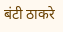बंटी ठाकरे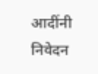आदींनी निवेदन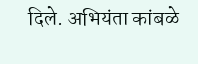दिले. अभियंता कांबळे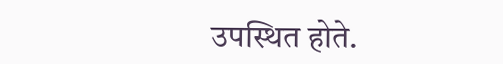उपस्थित होते.